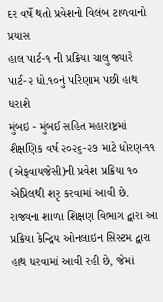દર વર્ષે થતો પ્રવેશનો વિલંબ ટાળવાનો પ્રયાસ
હાલ પાર્ટ-૧ ની પ્રક્રિયા ચાલુ જ્યારે પાર્ટ-૨ ધો.૧૦નું પરિણામ પછી હાથ ધરાશે
મુંબઇ - મુંબઈ સહિત મહારાષ્ટ્રમાં શૈક્ષણિક વર્ષ ૨૦૨૬-૨૭ માટે ધોરણ-૧૧ (એફવાયજેસી)ની પ્રવેશ પ્રક્રિયા ૧૦ એપ્રિલથી શરૃ કરવામાં આવી છે. રાજ્યના શાળા શિક્ષણ વિભાગ દ્વારા આ પ્રક્રિયા કેન્દ્રિય ઓનલાઇન સિસ્ટમ દ્વારા હાથ ધરવામાં આવી રહી છે, જેમાં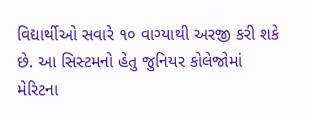વિદ્યાર્થીઓ સવારે ૧૦ વાગ્યાથી અરજી કરી શકે છે. આ સિસ્ટમનો હેતુ જુનિયર કોલેજોમાં મેરિટના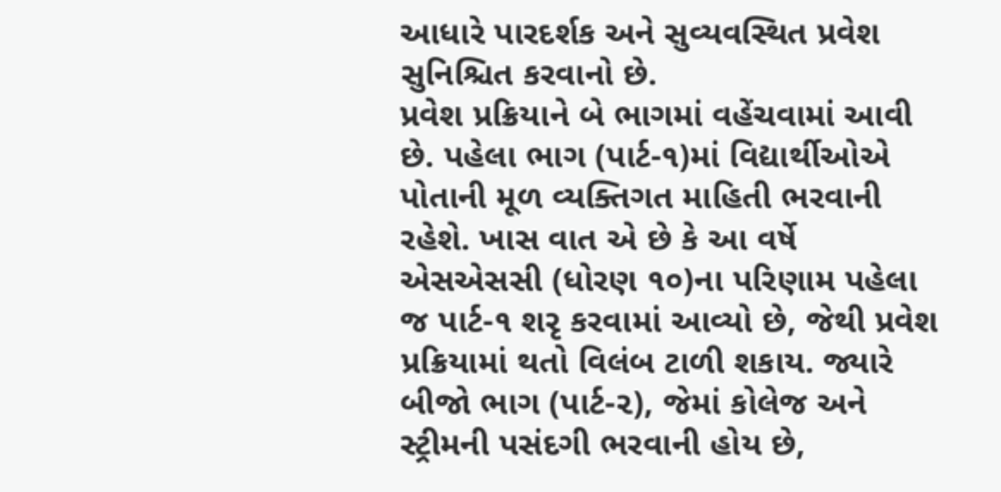આધારે પારદર્શક અને સુવ્યવસ્થિત પ્રવેશ સુનિશ્ચિત કરવાનો છે.
પ્રવેશ પ્રક્રિયાને બે ભાગમાં વહેંચવામાં આવી છે. પહેલા ભાગ (પાર્ટ-૧)માં વિદ્યાર્થીઓએ પોતાની મૂળ વ્યક્તિગત માહિતી ભરવાની રહેશે. ખાસ વાત એ છે કે આ વર્ષે એસએસસી (ધોરણ ૧૦)ના પરિણામ પહેલા જ પાર્ટ-૧ શરૃ કરવામાં આવ્યો છે, જેથી પ્રવેશ પ્રક્રિયામાં થતો વિલંબ ટાળી શકાય. જ્યારે બીજો ભાગ (પાર્ટ-૨), જેમાં કોલેજ અને સ્ટ્રીમની પસંદગી ભરવાની હોય છે,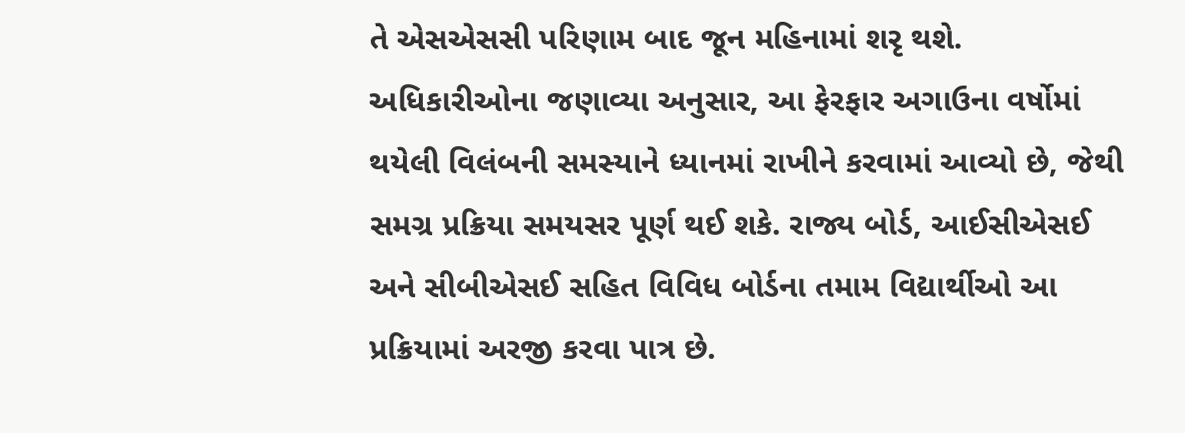તે એસએસસી પરિણામ બાદ જૂન મહિનામાં શરૃ થશે.
અધિકારીઓના જણાવ્યા અનુસાર, આ ફેરફાર અગાઉના વર્ષોમાં થયેલી વિલંબની સમસ્યાને ધ્યાનમાં રાખીને કરવામાં આવ્યો છે, જેથી સમગ્ર પ્રક્રિયા સમયસર પૂર્ણ થઈ શકે. રાજ્ય બોર્ડ, આઈસીએસઈ અને સીબીએસઈ સહિત વિવિધ બોર્ડના તમામ વિદ્યાર્થીઓ આ પ્રક્રિયામાં અરજી કરવા પાત્ર છે.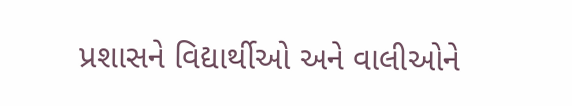પ્રશાસને વિદ્યાર્થીઓ અને વાલીઓને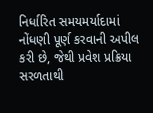નિર્ધારિત સમયમર્યાદામાં નોંધણી પૂર્ણ કરવાની અપીલ કરી છે, જેથી પ્રવેશ પ્રક્રિયા સરળતાથી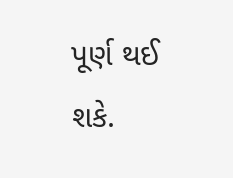પૂર્ણ થઈ શકે.